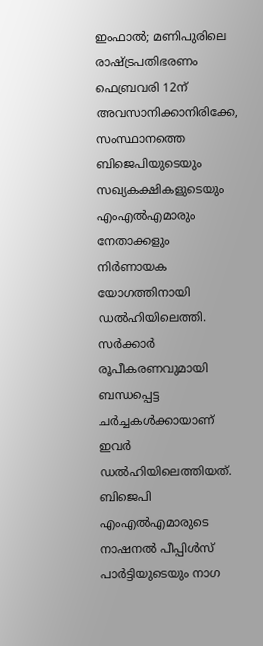ഇംഫാൽ; മണിപുരിലെ രാഷ്ട്രപതിഭരണം ഫെബ്രവരി 12ന് അവസാനിക്കാനിരിക്കേ, സംസ്ഥാനത്തെ ബിജെപിയുടെയും സഖ്യകക്ഷികളുടെയും എംഎൽഎമാരും നേതാക്കളും നിർണായക യോഗത്തിനായി ഡൽഹിയിലെത്തി.
സർക്കാർ രൂപീകരണവുമായി ബന്ധപ്പെട്ട ചർച്ചകൾക്കായാണ് ഇവർ ഡൽഹിയിലെത്തിയത്. ബിജെപി എംഎൽഎമാരുടെ നാഷനൽ പീപ്പിൾസ് പാർട്ടിയുടെയും നാഗ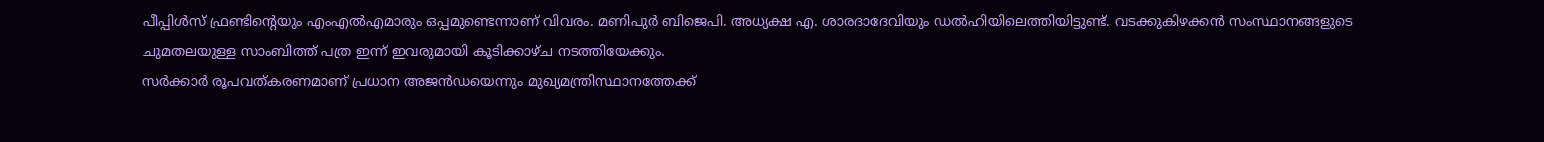പീപ്പിൾസ് ഫ്രണ്ടിന്റെയും എംഎൽഎമാരും ഒപ്പമുണ്ടെന്നാണ് വിവരം. മണിപുർ ബിജെപി. അധ്യക്ഷ എ. ശാരദാദേവിയും ഡൽഹിയിലെത്തിയിട്ടുണ്ട്. വടക്കുകിഴക്കൻ സംസ്ഥാനങ്ങളുടെ ചുമതലയുള്ള സാംബിത്ത് പത്ര ഇന്ന് ഇവരുമായി കൂടിക്കാഴ്ച നടത്തിയേക്കും.
സർക്കാർ രൂപവത്കരണമാണ് പ്രധാന അജൻഡയെന്നും മുഖ്യമന്ത്രിസ്ഥാനത്തേക്ക്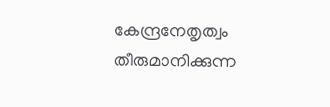കേന്ദ്രനേതൃത്വം തീരുമാനിക്കുന്ന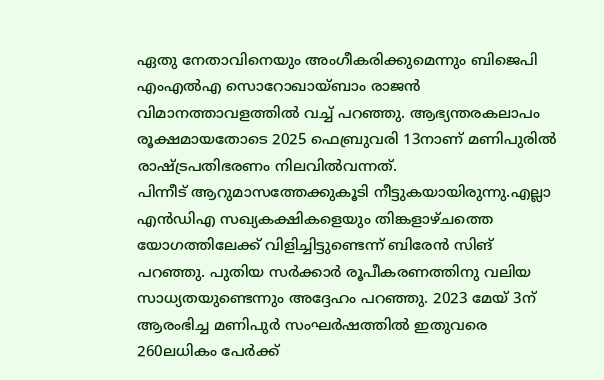ഏതു നേതാവിനെയും അംഗീകരിക്കുമെന്നും ബിജെപി എംഎൽഎ സൊറോഖായ്ബാം രാജൻ വിമാനത്താവളത്തിൽ വച്ച് പറഞ്ഞു. ആഭ്യന്തരകലാപം രൂക്ഷമായതോടെ 2025 ഫെബ്രുവരി 13നാണ് മണിപുരിൽ രാഷ്ട്രപതിഭരണം നിലവിൽവന്നത്.
പിന്നീട് ആറുമാസത്തേക്കുകൂടി നീട്ടുകയായിരുന്നു.എല്ലാ എൻഡിഎ സഖ്യകക്ഷികളെയും തിങ്കളാഴ്ചത്തെ യോഗത്തിലേക്ക് വിളിച്ചിട്ടുണ്ടെന്ന് ബിരേൻ സിങ് പറഞ്ഞു. പുതിയ സർക്കാർ രൂപീകരണത്തിനു വലിയ സാധ്യതയുണ്ടെന്നും അദ്ദേഹം പറഞ്ഞു. 2023 മേയ് 3ന് ആരംഭിച്ച മണിപുർ സംഘർഷത്തിൽ ഇതുവരെ 260ലധികം പേർക്ക്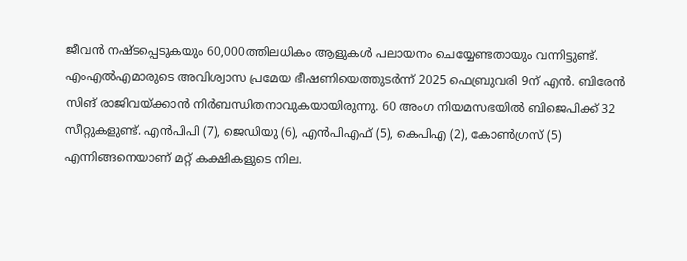ജീവൻ നഷ്ടപ്പെടുകയും 60,000ത്തിലധികം ആളുകൾ പലായനം ചെയ്യേണ്ടതായും വന്നിട്ടുണ്ട്.
എംഎൽഎമാരുടെ അവിശ്വാസ പ്രമേയ ഭീഷണിയെത്തുടർന്ന് 2025 ഫെബ്രുവരി 9ന് എൻ. ബിരേൻ സിങ് രാജിവയ്ക്കാൻ നിർബന്ധിതനാവുകയായിരുന്നു. 60 അംഗ നിയമസഭയിൽ ബിജെപിക്ക് 32 സീറ്റുകളുണ്ട്. എൻപിപി (7), ജെഡിയു (6), എൻപിഎഫ് (5), കെപിഎ (2), കോൺഗ്രസ് (5) എന്നിങ്ങനെയാണ് മറ്റ് കക്ഷികളുടെ നില.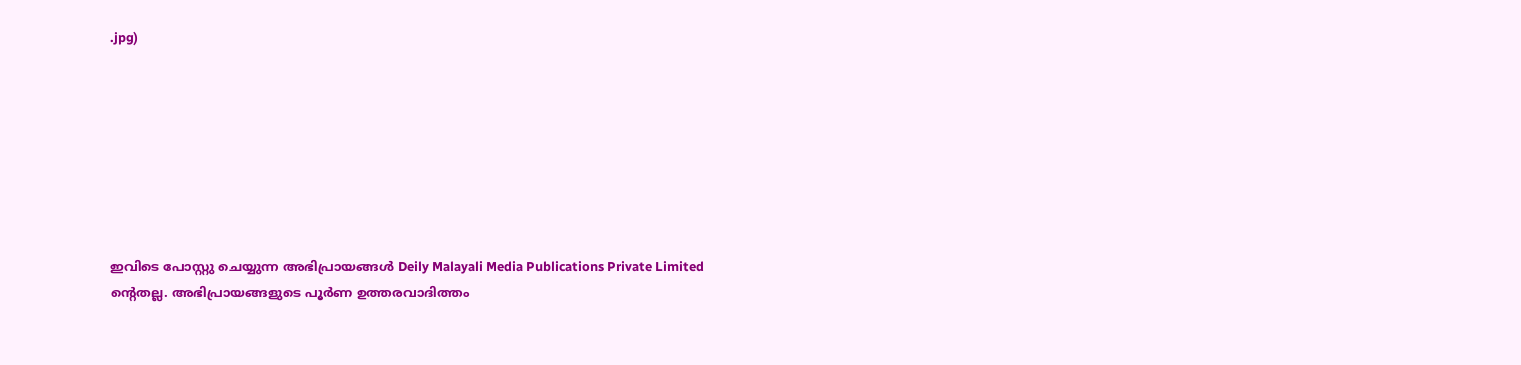.jpg)








ഇവിടെ പോസ്റ്റു ചെയ്യുന്ന അഭിപ്രായങ്ങൾ Deily Malayali Media Publications Private Limited ന്റെതല്ല. അഭിപ്രായങ്ങളുടെ പൂർണ ഉത്തരവാദിത്തം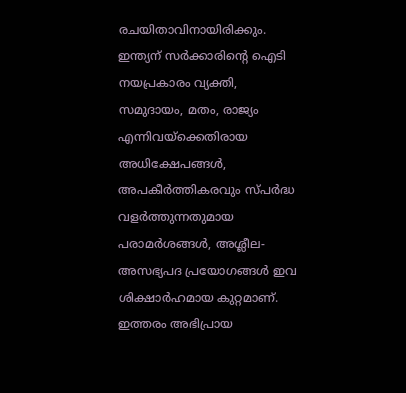രചയിതാവിനായിരിക്കും.
ഇന്ത്യന് സർക്കാരിന്റെ ഐടി നയപ്രകാരം വ്യക്തി, സമുദായം, മതം, രാജ്യം എന്നിവയ്ക്കെതിരായ അധിക്ഷേപങ്ങൾ, അപകീർത്തികരവും സ്പർദ്ധ വളർത്തുന്നതുമായ പരാമർശങ്ങൾ, അശ്ലീല-അസഭ്യപദ പ്രയോഗങ്ങൾ ഇവ ശിക്ഷാർഹമായ കുറ്റമാണ്. ഇത്തരം അഭിപ്രായ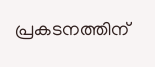പ്രകടനത്തിന്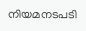നിയമനടപടി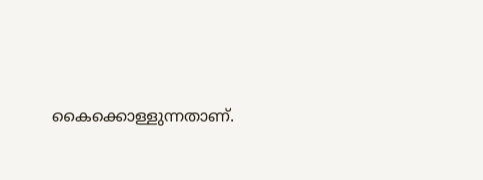കൈക്കൊള്ളുന്നതാണ്.